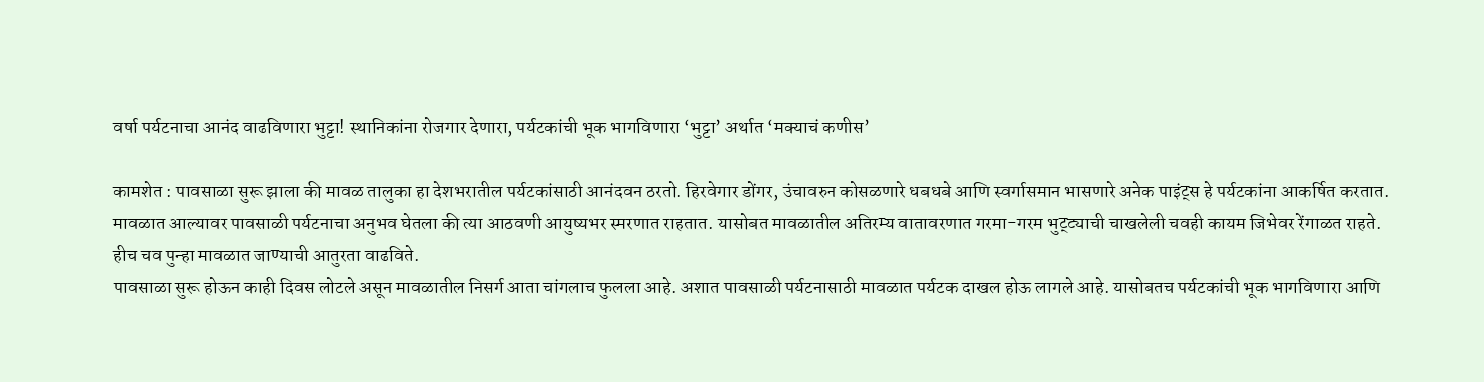वर्षा पर्यटनाचा आनंद वाढविणारा भुट्टा! स्थानिकांना रोजगार देणारा, पर्यटकांची भूक भागविणारा ‘भुट्टा’ अर्थात ‘मक्याचं कणीस’

कामशेत : पावसाळा सुरू झाला की मावळ तालुका हा देशभरातील पर्यटकांसाठी आनंदवन ठरतो. हिरवेगार डोंगर, उंचावरुन कोसळणारे धबधबे आणि स्वर्गासमान भासणारे अनेक पाइंट्स हे पर्यटकांना आकर्षित करतात. मावळात आल्यावर पावसाळी पर्यटनाचा अनुभव घेतला की त्या आठवणी आयुष्यभर स्मरणात राहतात. यासोबत मावळातील अतिरम्य वातावरणात गरमा-गरम भुट्ट्याची चाखलेली चवही कायम जिभेवर रेंगाळत राहते. हीच चव पुन्हा मावळात जाण्याची आतुरता वाढविते.
पावसाळा सुरू होऊन काही दिवस लोटले असून मावळातील निसर्ग आता चांगलाच फुलला आहे. अशात पावसाळी पर्यटनासाठी मावळात पर्यटक दाखल होऊ लागले आहे. यासोबतच पर्यटकांची भूक भागविणारा आणि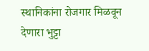स्थानिकांना रोजगार मिळवून देणारा भुट्टा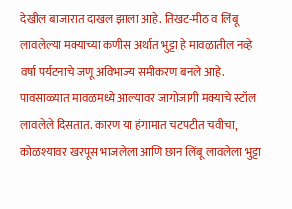देखील बाजारात दाखल झाला आहे. तिखट-मीठ व लिंबू लावलेल्या मक्याच्या कणीस अर्थात भुट्टा हे मावळातील नव्हे वर्षा पर्यटनाचे जणू अविभाज्य समीकरण बनले आहे.
पावसाळ्यात मावळमध्ये आल्यावर जागोजागी मक्याचे स्टॉल लावलेले दिसतात. कारण या हंगामात चटपटीत चवीचा, कोळश्यावर खरपूस भाजलेला आणि छान लिंबू लावलेला भुट्टा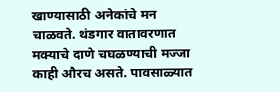खाण्यासाठी अनेकांचे मन चाळवते. थंडगार वातावरणात मक्याचे दाणे चघळण्याची मज्जा काही औरच असते. पावसाळ्यात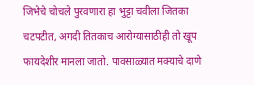जिभेचे चोचले पुरवणारा हा भुट्टा चवीला जितका चटपटीत, अगदी तितकाच आरोग्यासाठीही तो खूप फायदेशीर मानला जातो. पावसाळ्यात मक्याचे दाणे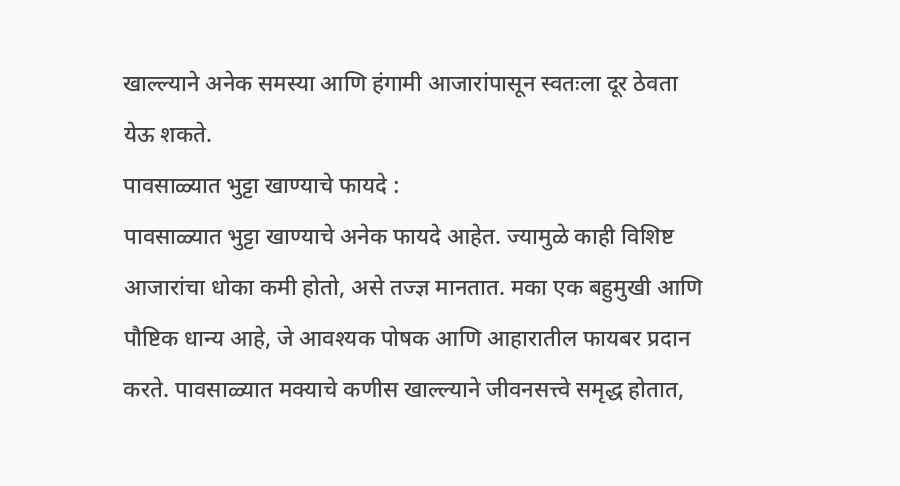खाल्ल्याने अनेक समस्या आणि हंगामी आजारांपासून स्वतःला दूर ठेवता येऊ शकते.
पावसाळ्यात भुट्टा खाण्याचे फायदे :
पावसाळ्यात भुट्टा खाण्याचे अनेक फायदे आहेत. ज्यामुळे काही विशिष्ट आजारांचा धोका कमी होतो, असे तज्ज्ञ मानतात. मका एक बहुमुखी आणि पौष्टिक धान्य आहे, जे आवश्यक पोषक आणि आहारातील फायबर प्रदान करते. पावसाळ्यात मक्याचे कणीस खाल्ल्याने जीवनसत्त्वे समृद्ध होतात,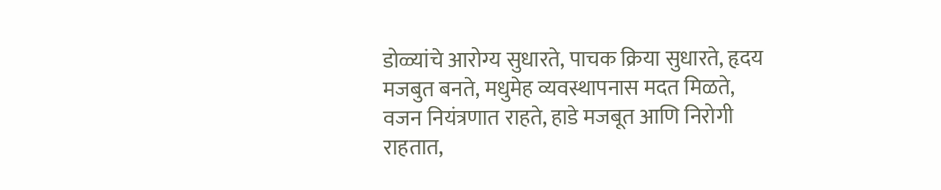डोळ्यांचे आरोग्य सुधारते, पाचक क्रिया सुधारते, हृदय मजबुत बनते, मधुमेह व्यवस्थापनास मदत मिळते, वजन नियंत्रणात राहते, हाडे मजबूत आणि निरोगी राहतात,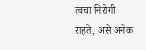त्वचा निरोगी राहते, असे अनेक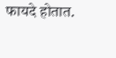फायदे होतात.